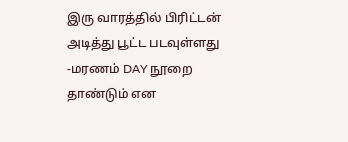இரு வாரத்தில் பிரிட்டன் அடித்து பூட்ட படவுள்ளது -மரணம் DAY நூறை தாண்டும் என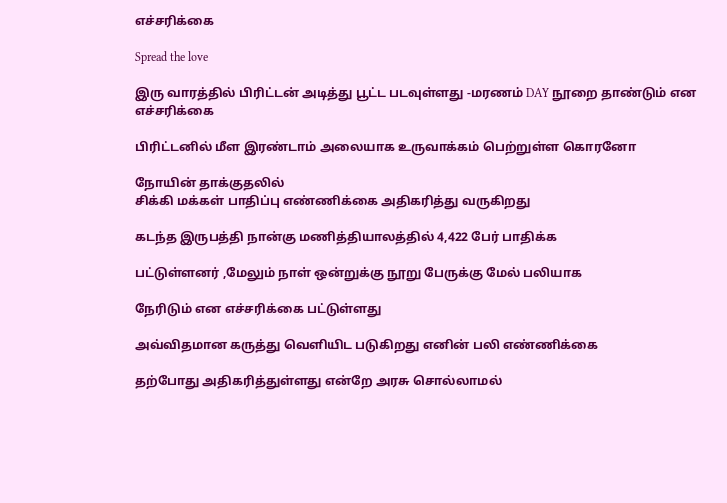எச்சரிக்கை

Spread the love

இரு வாரத்தில் பிரிட்டன் அடித்து பூட்ட படவுள்ளது -மரணம் DAY நூறை தாண்டும் என எச்சரிக்கை

பிரிட்டனில் மீள இரண்டாம் அலையாக உருவாக்கம் பெற்றுள்ள கொரனோ

நோயின் தாக்குதலில்
சிக்கி மக்கள் பாதிப்பு எண்ணிக்கை அதிகரித்து வருகிறது

கடந்த இருபத்தி நான்கு மணித்தியாலத்தில் 4,422 பேர் பாதிக்க

பட்டுள்ளனர் ,மேலும் நாள் ஒன்றுக்கு நூறு பேருக்கு மேல் பலியாக

நேரிடும் என எச்சரிக்கை பட்டுள்ளது

அவ்விதமான கருத்து வெளியிட படுகிறது எனின் பலி எண்ணிக்கை

தற்போது அதிகரித்துள்ளது என்றே அரசு சொல்லாமல்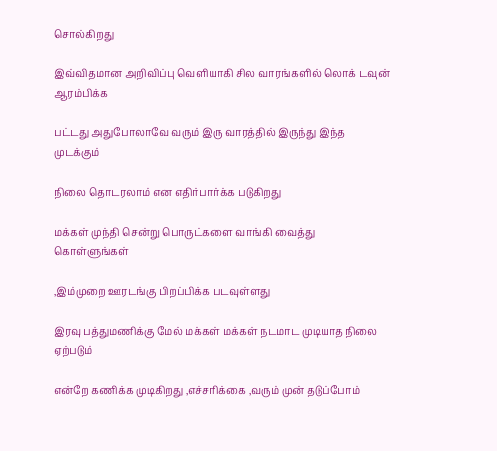சொல்கிறது

இவ்விதமான அறிவிப்பு வெளியாகி சில வாரங்களில் லொக் டவுன் ஆரம்பிக்க

பட்டது அதுபோலாவே வரும் இரு வாரத்தில் இருந்து இந்த முடக்கும்

நிலை தொடரலாம் என எதிர்பார்க்க படுகிறது

மக்கள் முந்தி சென்று பொருட்களை வாங்கி வைத்து கொள்ளுங்கள்

,இம்முறை ஊரடங்கு பிறப்பிக்க படவுள்ளது

இரவு பத்துமணிக்கு மேல் மக்கள் மக்கள் நடமாட முடியாத நிலை ஏற்படும்

என்றே கணிக்க முடிகிறது ,எச்சரிக்கை ,வரும் முன் தடுப்போம்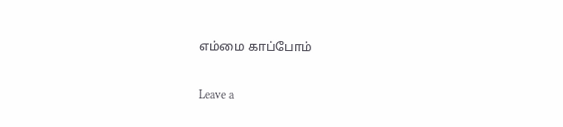எம்மை காப்போம்

Leave a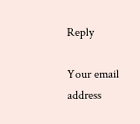Reply

Your email address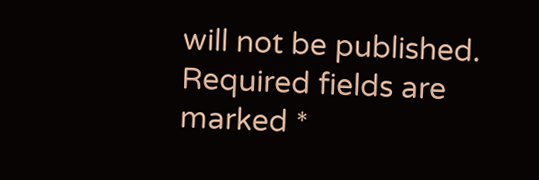will not be published. Required fields are marked *